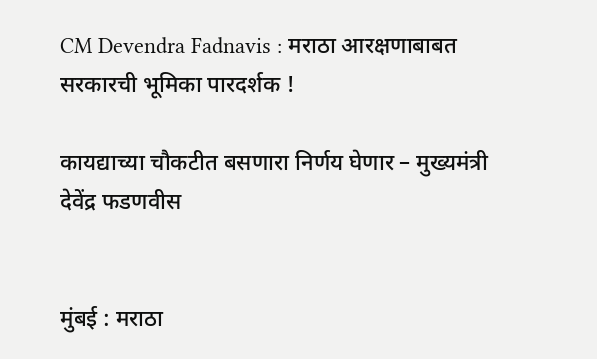CM Devendra Fadnavis : मराठा आरक्षणाबाबत सरकारची भूमिका पारदर्शक !

कायद्याच्या चौकटीत बसणारा निर्णय घेणार – मुख्यमंत्री देवेंद्र फडणवीस


मुंबई : मराठा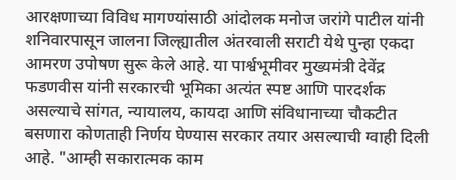आरक्षणाच्या विविध मागण्यांसाठी आंदोलक मनोज जरांगे पाटील यांनी शनिवारपासून जालना जिल्ह्यातील अंतरवाली सराटी येथे पुन्हा एकदा आमरण उपोषण सुरू केले आहे. या पार्श्वभूमीवर मुख्यमंत्री देवेंद्र फडणवीस यांनी सरकारची भूमिका अत्यंत स्पष्ट आणि पारदर्शक असल्याचे सांगत, न्यायालय, कायदा आणि संविधानाच्या चौकटीत बसणारा कोणताही निर्णय घेण्यास सरकार तयार असल्याची ग्वाही दिली आहे. "आम्ही सकारात्मक काम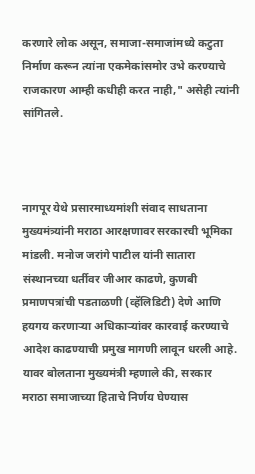करणारे लोक असून, समाजा-समाजांमध्ये कटुता निर्माण करून त्यांना एकमेकांसमोर उभे करण्याचे राजकारण आम्ही कधीही करत नाही," असेही त्यांनी सांगितले.



नागपूर येथे प्रसारमाध्यमांशी संवाद साधताना मुख्यमंत्र्यांनी मराठा आरक्षणावर सरकारची भूमिका मांडली. मनोज जरांगे पाटील यांनी सातारा संस्थानच्या धर्तीवर जीआर काढणे, कुणबी प्रमाणपत्रांची पडताळणी (व्हॅलिडिटी) देणे आणि हयगय करणाऱ्या अधिकाऱ्यांवर कारवाई करण्याचे आदेश काढण्याची प्रमुख मागणी लावून धरली आहे. यावर बोलताना मुख्यमंत्री म्हणाले की, सरकार मराठा समाजाच्या हिताचे निर्णय घेण्यास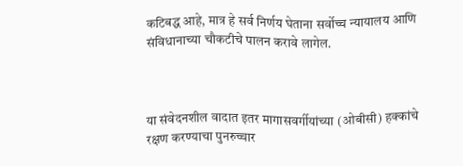कटिबद्ध आहे, मात्र हे सर्व निर्णय घेताना सर्वोच्च न्यायालय आणि संविधानाच्या चौकटीचे पालन करावे लागेल.



या संवेदनशील वादात इतर मागासवर्गीयांच्या (ओबीसी) हक्कांचे रक्षण करण्याचा पुनरुच्चार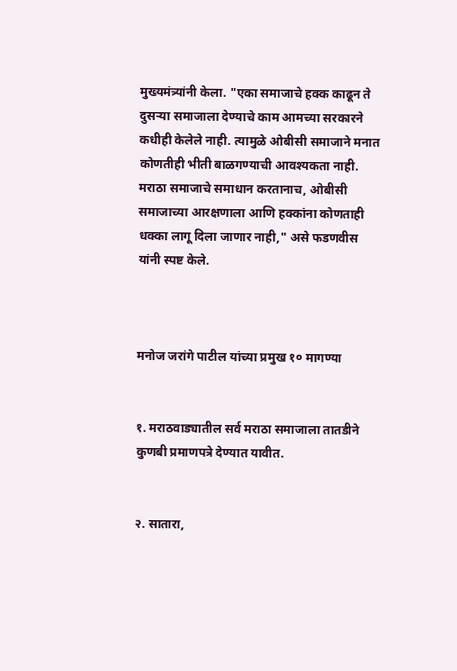मुख्यमंत्र्यांनी केला. "एका समाजाचे हक्क काढून ते दुसऱ्या समाजाला देण्याचे काम आमच्या सरकारने कधीही केलेले नाही. त्यामुळे ओबीसी समाजाने मनात कोणतीही भीती बाळगण्याची आवश्यकता नाही. मराठा समाजाचे समाधान करतानाच, ओबीसी समाजाच्या आरक्षणाला आणि हक्कांना कोणताही धक्का लागू दिला जाणार नाही," असे फडणवीस यांनी स्पष्ट केले.



मनोज जरांगे पाटील यांच्या प्रमुख १० मागण्या


१. मराठवाड्यातील सर्व मराठा समाजाला तातडीने कुणबी प्रमाणपत्रे देण्यात यावीत.


२. सातारा,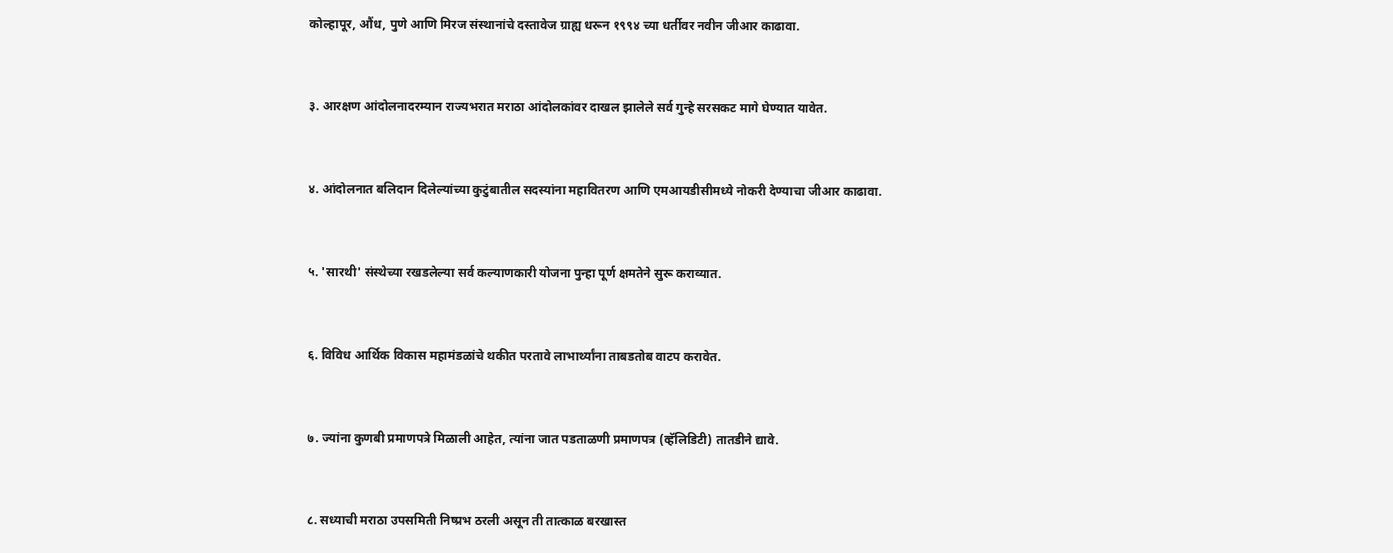कोल्हापूर, औंध, पुणे आणि मिरज संस्थानांचे दस्तावेज ग्राह्य धरून १९९४ च्या धर्तीवर नवीन जीआर काढावा.


३. आरक्षण आंदोलनादरम्यान राज्यभरात मराठा आंदोलकांवर दाखल झालेले सर्व गुन्हे सरसकट मागे घेण्यात यावेत.


४. आंदोलनात बलिदान दिलेल्यांच्या कुटुंबातील सदस्यांना महावितरण आणि एमआयडीसीमध्ये नोकरी देण्याचा जीआर काढावा.


५. 'सारथी' संस्थेच्या रखडलेल्या सर्व कल्याणकारी योजना पुन्हा पूर्ण क्षमतेने सुरू कराव्यात.


६. विविध आर्थिक विकास महामंडळांचे थकीत परतावे लाभार्थ्यांना ताबडतोब वाटप करावेत.


७. ज्यांना कुणबी प्रमाणपत्रे मिळाली आहेत, त्यांना जात पडताळणी प्रमाणपत्र (व्हॅलिडिटी) तातडीने द्यावे.


८. सध्याची मराठा उपसमिती निष्प्रभ ठरली असून ती तात्काळ बरखास्त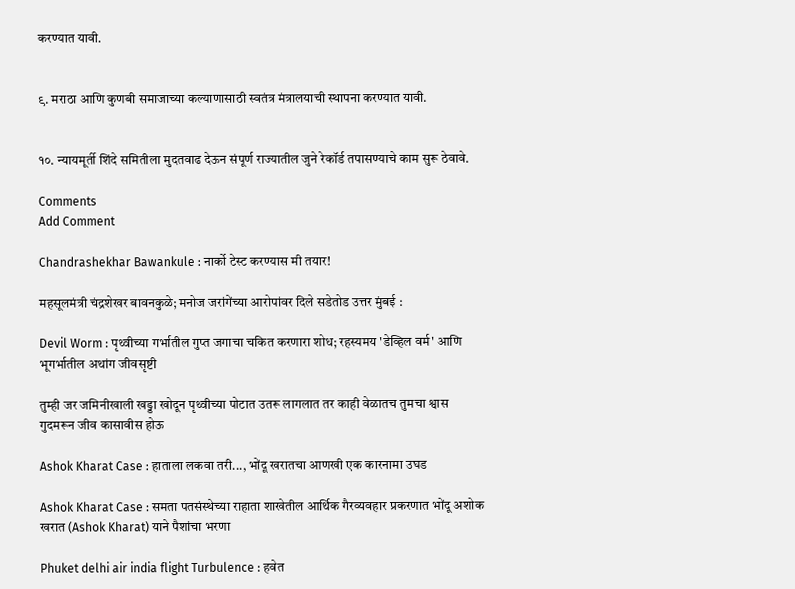करण्यात यावी.


९. मराठा आणि कुणबी समाजाच्या कल्याणासाठी स्वतंत्र मंत्रालयाची स्थापना करण्यात यावी.


१०. न्यायमूर्ती शिंदे समितीला मुदतवाढ देऊन संपूर्ण राज्यातील जुने रेकॉर्ड तपासण्याचे काम सुरू ठेवावे.

Comments
Add Comment

Chandrashekhar Bawankule : नार्को टेस्ट करण्यास मी तयार!

महसूलमंत्री चंद्रशेखर बावनकुळे; मनोज जरांगेंच्या आरोपांवर दिले सडेतोड उत्तर मुंबई :

Devil Worm : पृथ्वीच्या गर्भातील गुप्त जगाचा चकित करणारा शोध; रहस्यमय 'डेव्हिल वर्म' आणि भूगर्भातील अथांग जीवसृष्टी

तुम्ही जर जमिनीखाली खड्डा खोदून पृथ्वीच्या पोटात उतरू लागलात तर काही वेळातच तुमचा श्वास गुदमरून जीव कासावीस होऊ

Ashok Kharat Case : हाताला लकवा तरी..., भोंदू खरातचा आणखी एक कारनामा उघड

Ashok Kharat Case : समता पतसंस्थेच्या राहाता शाखेतील आर्थिक गैरव्यवहार प्रकरणात भोंदू अशोक खरात (Ashok Kharat) याने पैशांचा भरणा

Phuket delhi air india flight Turbulence : हवेत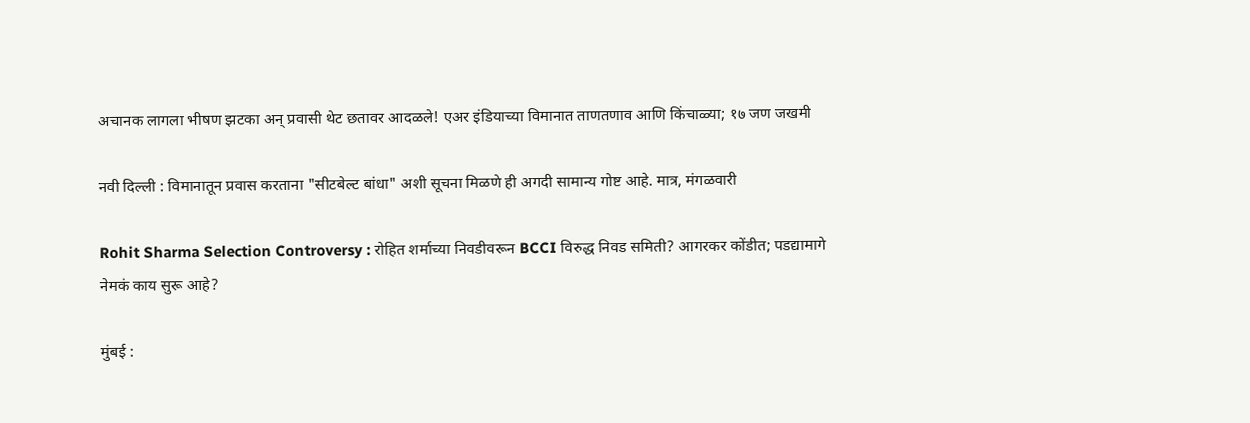अचानक लागला भीषण झटका अन् प्रवासी थेट छतावर आदळले! एअर इंडियाच्या विमानात ताणतणाव आणि किंचाळ्या; १७ जण जखमी

नवी दिल्ली : विमानातून प्रवास करताना "सीटबेल्ट बांधा" अशी सूचना मिळणे ही अगदी सामान्य गोष्ट आहे. मात्र, मंगळवारी

Rohit Sharma Selection Controversy : रोहित शर्माच्या निवडीवरून BCCI विरुद्ध निवड समिती? आगरकर कोंडीत; पडद्यामागे नेमकं काय सुरू आहे?

मुंबई :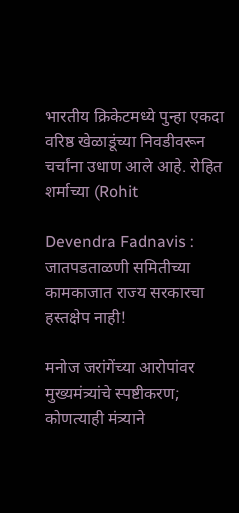भारतीय क्रिकेटमध्ये पुन्हा एकदा वरिष्ठ खेळाडूंच्या निवडीवरून चर्चांना उधाण आले आहे. रोहित शर्माच्या (Rohit

Devendra Fadnavis : जातपडताळणी समितीच्या कामकाजात राज्य सरकारचा हस्तक्षेप नाही!

मनोज जरांगेंच्या आरोपांवर मुख्यमंत्र्यांचे स्पष्टीकरण; कोणत्याही मंत्र्याने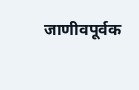जाणीवपूर्वक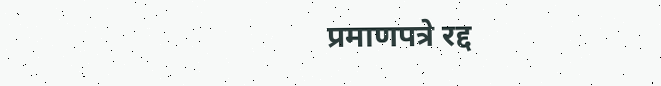प्रमाणपत्रे रद्द